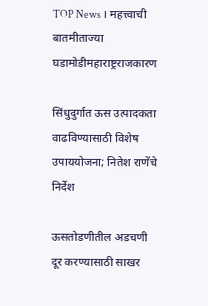TOP News । महत्त्वाची बातमीताज्या घडामोडीमहाराष्ट्रराजकारण

सिंधुदुर्गात ऊस उत्पादकता वाढविण्यासाठी विशेष उपाययोजना; नितेश राणेंचे निर्देश

ऊसतोडणीतील अडचणी दूर करण्यासाठी साखर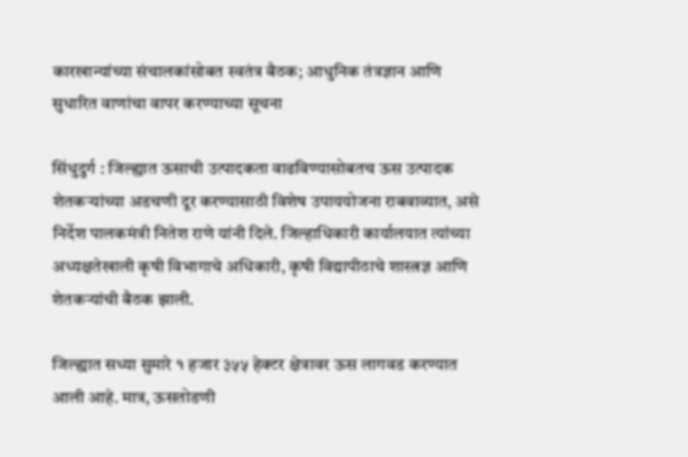कारखान्यांच्या संचालकांसोबत स्वतंत्र बैठक; आधुनिक तंत्रज्ञान आणि सुधारित वाणांचा वापर करण्याच्या सूचना

सिंधुदुर्ग : जिल्ह्यात ऊसाची उत्पादकता वाढविण्यासोबतच ऊस उत्पादक शेतकऱ्यांच्या अडचणी दूर करण्यासाठी विशेष उपाययोजना राबवाव्यात, असे निर्देश पालकमंत्री नितेश राणे यांनी दिले. जिल्हाधिकारी कार्यालयात त्यांच्या अध्यक्षतेखाली कृषी विभागाचे अधिकारी, कृषी विद्यापीठाचे शास्त्रज्ञ आणि शेतकऱ्यांची बैठक झाली.

जिल्ह्यात सध्या सुमारे १ हजार ३५५ हेक्टर क्षेत्रावर ऊस लागवड करण्यात आली आहे. मात्र, ऊसतोडणी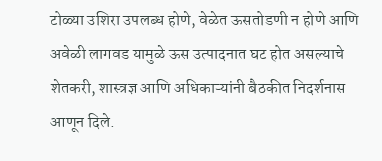टोळ्या उशिरा उपलब्ध होणे, वेळेत ऊसतोडणी न होणे आणि अवेळी लागवड यामुळे ऊस उत्पादनात घट होत असल्याचे शेतकरी, शास्त्रज्ञ आणि अधिकाऱ्यांनी बैठकीत निदर्शनास आणून दिले.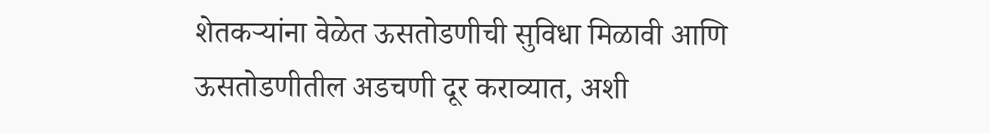शेतकऱ्यांना वेळेत ऊसतोडणीची सुविधा मिळावी आणि ऊसतोडणीतील अडचणी दूर कराव्यात, अशी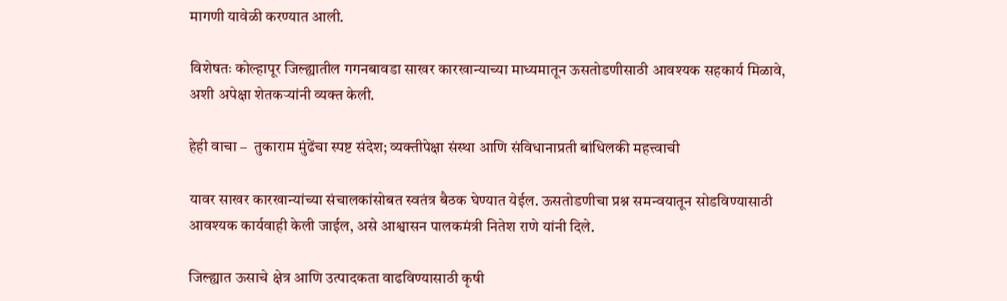मागणी यावेळी करण्यात आली.

विशेषतः कोल्हापूर जिल्ह्यातील गगनबावडा साखर कारखान्याच्या माध्यमातून ऊसतोडणीसाठी आवश्यक सहकार्य मिळावे, अशी अपेक्षा शेतकऱ्यांनी व्यक्त केली.

हेही वाचा –  तुकाराम मुंढेंचा स्पष्ट संदेश; व्यक्तीपेक्षा संस्था आणि संविधानाप्रती बांधिलकी महत्त्वाची

यावर साखर कारखान्यांच्या संचालकांसोबत स्वतंत्र बैठक घेण्यात येईल. ऊसतोडणीचा प्रश्न समन्वयातून सोडविण्यासाठी आवश्यक कार्यवाही केली जाईल, असे आश्वासन पालकमंत्री नितेश राणे यांनी दिले.

जिल्ह्यात ऊसाचे क्षेत्र आणि उत्पादकता वाढविण्यासाठी कृषी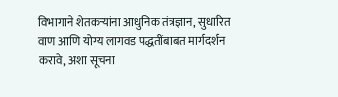विभागाने शेतकऱ्यांना आधुनिक तंत्रज्ञान, सुधारित वाण आणि योग्य लागवड पद्धतींबाबत मार्गदर्शन करावे, अशा सूचना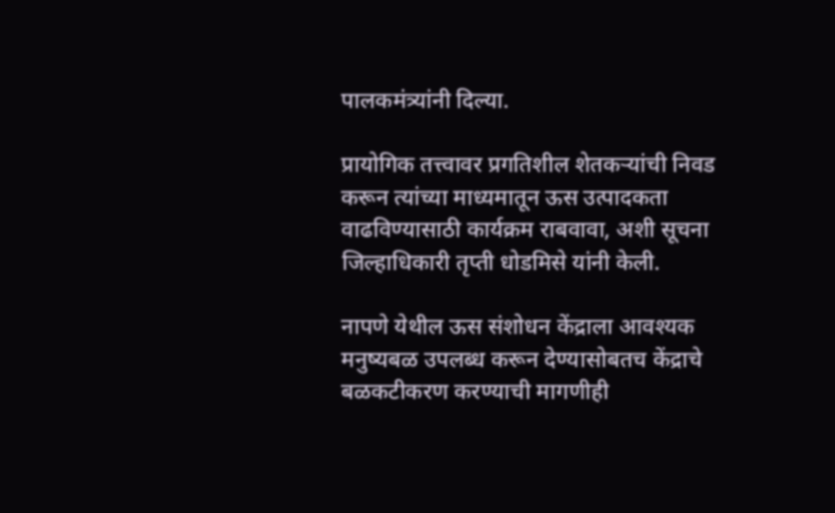पालकमंत्र्यांनी दिल्या.

प्रायोगिक तत्त्वावर प्रगतिशील शेतकऱ्यांची निवड करून त्यांच्या माध्यमातून ऊस उत्पादकता वाढविण्यासाठी कार्यक्रम राबवावा, अशी सूचना जिल्हाधिकारी तृप्ती धोडमिसे यांनी केली.

नापणे येथील ऊस संशोधन केंद्राला आवश्यक मनुष्यबळ उपलब्ध करून देण्यासोबतच केंद्राचे बळकटीकरण करण्याची मागणीही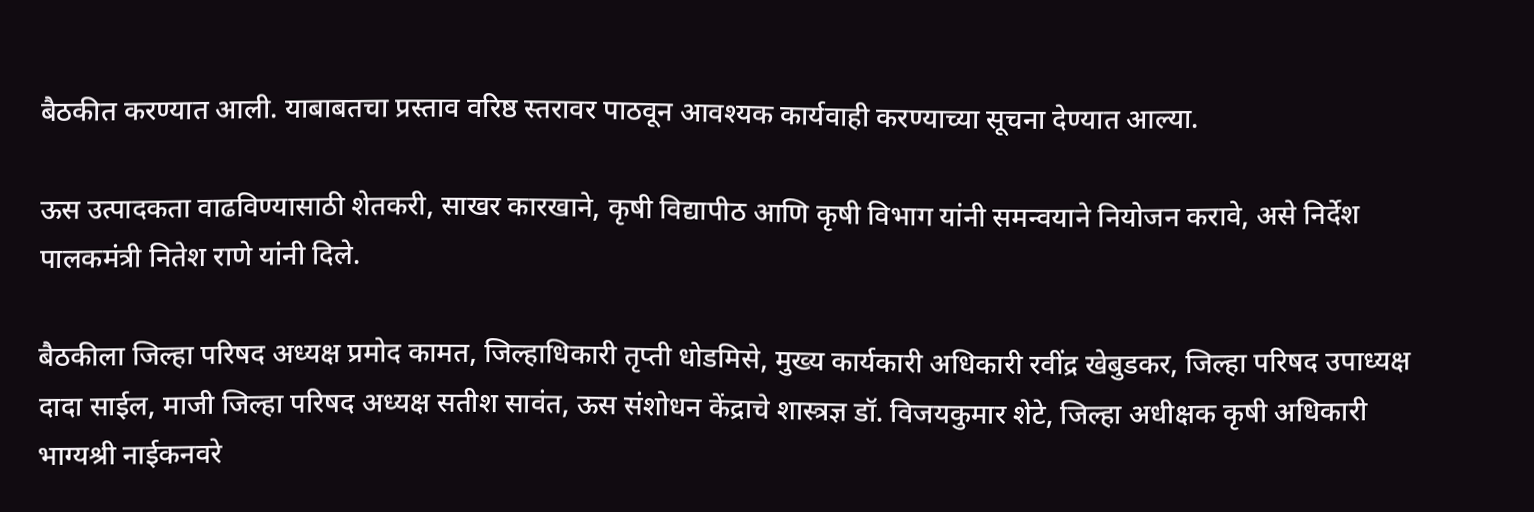बैठकीत करण्यात आली. याबाबतचा प्रस्ताव वरिष्ठ स्तरावर पाठवून आवश्यक कार्यवाही करण्याच्या सूचना देण्यात आल्या.

ऊस उत्पादकता वाढविण्यासाठी शेतकरी, साखर कारखाने, कृषी विद्यापीठ आणि कृषी विभाग यांनी समन्वयाने नियोजन करावे, असे निर्देश पालकमंत्री नितेश राणे यांनी दिले.

बैठकीला जिल्हा परिषद अध्यक्ष प्रमोद कामत, जिल्हाधिकारी तृप्ती धोडमिसे, मुख्य कार्यकारी अधिकारी रवींद्र खेबुडकर, जिल्हा परिषद उपाध्यक्ष दादा साईल, माजी जिल्हा परिषद अध्यक्ष सतीश सावंत, ऊस संशोधन केंद्राचे शास्त्रज्ञ डॉ. विजयकुमार शेटे, जिल्हा अधीक्षक कृषी अधिकारी भाग्यश्री नाईकनवरे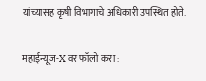यांच्यासह कृषी विभागाचे अधिकारी उपस्थित होते.

महाईन्यूज-X वर फॉलो करा :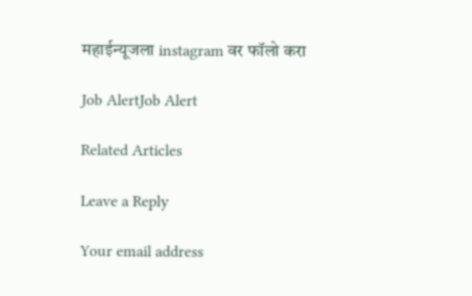महाईन्यूजला instagram वर फॉलो करा

Job AlertJob Alert

Related Articles

Leave a Reply

Your email address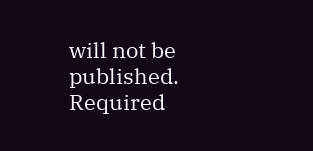will not be published. Required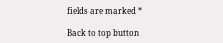fields are marked *

Back to top button